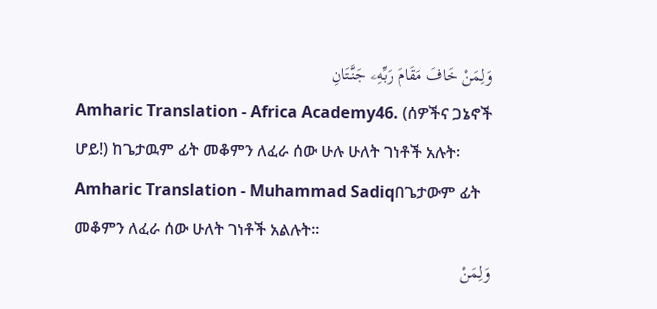وَلِمَنْ خَافَ مَقَامَ رَبِّهِۦ جَنَّتَانِ
Amharic Translation - Africa Academy46. (ሰዎችና ጋኔኖች ሆይ!) ከጌታዉም ፊት መቆምን ለፈራ ሰው ሁሉ ሁለት ገነቶች አሉት፡
Amharic Translation - Muhammad Sadiqበጌታውም ፊት መቆምን ለፈራ ሰው ሁለት ገነቶች አልሉት፡፡
وَلِمَنْ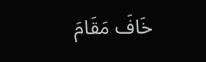خَافَ مَقَامَ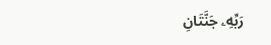رَبِّهِۦ جَنَّتَانِ